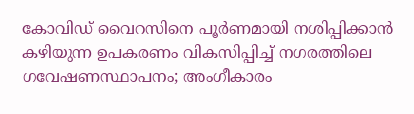കോവിഡ് വൈറസിനെ പൂർണമായി നശിപ്പിക്കാൻ കഴിയുന്ന ഉപകരണം വികസിപ്പിച്ച്‌ നഗരത്തിലെ ഗവേഷണസ്ഥാപനം; അംഗീകാരം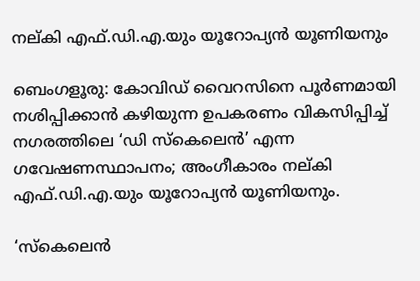നല്കി എഫ്.ഡി.എ.യും യൂറോപ്യൻ യൂണിയനും

ബെംഗളൂരു: കോവിഡ് വൈറസിനെ പൂർണമായി നശിപ്പിക്കാൻ കഴിയുന്ന ഉപകരണം വികസിപ്പിച്ച്‌ നഗരത്തിലെ ‘ഡി സ്കെലെൻ’ എന്ന ഗവേഷണസ്ഥാപനം; അംഗീകാരം നല്കി എഫ്.ഡി.എ.യും യൂറോപ്യൻ യൂണിയനും.

‘സ്‌കെലെൻ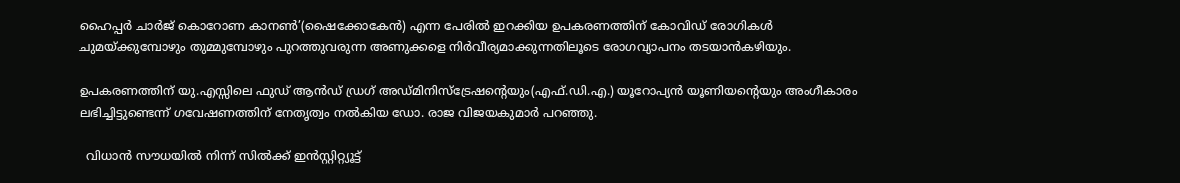ഹൈപ്പർ ചാർജ് കൊറോണ കാനൺ’(ഷൈക്കോകേൻ) എന്ന പേരിൽ ഇറക്കിയ ഉപകരണത്തിന് കോവിഡ് രോഗികൾ ചുമയ്ക്കുമ്പോഴും തുമ്മുമ്പോഴും പുറത്തുവരുന്ന അണുക്കളെ നിർവീര്യമാക്കുന്നതിലൂടെ രോഗവ്യാപനം തടയാൻകഴിയും.

ഉപകരണത്തിന് യു.എസ്സിലെ ഫുഡ് ആൻഡ് ഡ്രഗ് അഡ്മിനിസ്ട്രേഷന്റെയും(എഫ്.ഡി.എ.) യൂറോപ്യൻ യൂണിയന്റെയും അംഗീകാരം ലഭിച്ചിട്ടുണ്ടെന്ന് ഗവേഷണത്തിന് നേതൃത്വം നൽകിയ ഡോ. രാജ വിജയകുമാർ പറഞ്ഞു.

  വിധാൻ സൗധയിൽ നിന്ന് സിൽക്ക് ഇൻസ്റ്റിറ്റ്യൂട്ട്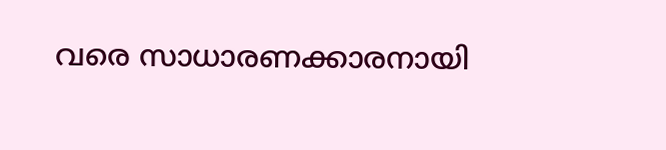വരെ സാധാരണക്കാരനായി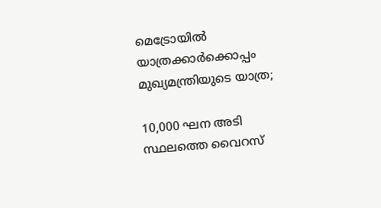മെട്രോയിൽ യാത്രക്കാർക്കൊപ്പം മുഖ്യമന്ത്രിയുടെ യാത്ര;

10,000 ഘന അടി സ്ഥലത്തെ വൈറസ്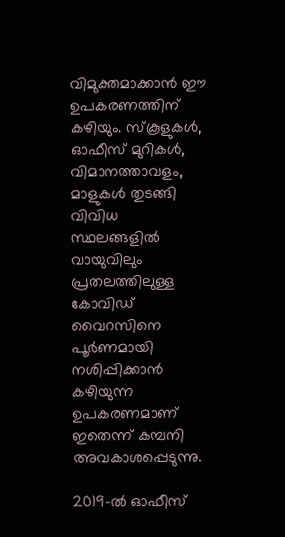വിമുക്തമാക്കാൻ ഈ ഉപകരണത്തിന് കഴിയും. സ്കൂളുകൾ, ഓഫീസ് മുറികൾ, വിമാനത്താവളം, മാളുകൾ തുടങ്ങി വിവിധ സ്ഥലങ്ങളിൽ വായുവിലും പ്രതലത്തിലുള്ള കോവിഡ് വൈറസിനെ പൂർണമായി നശിപ്പിക്കാൻ കഴിയുന്ന ഉപകരണമാണ് ഇതെന്ന് കമ്പനി അവകാശപ്പെടുന്നു.

2019-ൽ ഓഫീസ്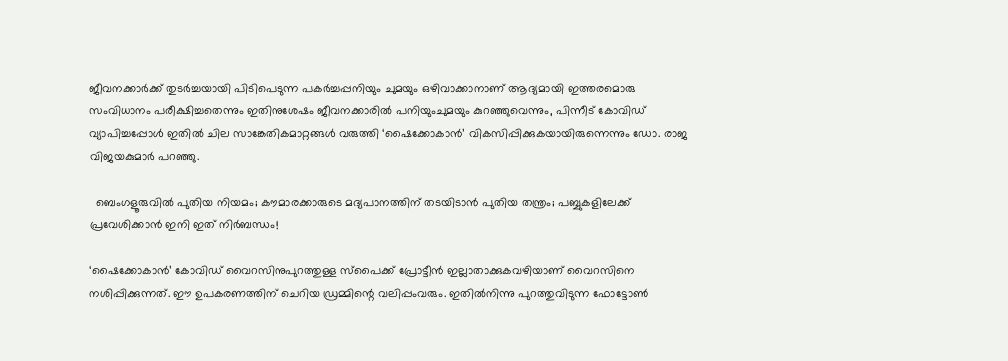ജീവനക്കാർക്ക് തുടർച്ചയായി പിടിപെടുന്ന പകർച്ചപ്പനിയും ചുമയും ഒഴിവാക്കാനാണ് ആദ്യമായി ഇത്തരമൊരു സംവിധാനം പരീക്ഷിച്ചതെന്നും ഇതിനുശേഷം ജീവനക്കാരിൽ പനിയുംചുമയും കുറഞ്ഞുവെന്നും, പിന്നീട് കോവിഡ് വ്യാപിച്ചപ്പോൾ ഇതിൽ ചില സാങ്കേതികമാറ്റങ്ങൾ വരുത്തി ‘ഷൈക്കോകാൻ’ വികസിപ്പിക്കുകയായിരുന്നെന്നും ഡോ. രാജ വിജയകുമാർ പറഞ്ഞു.

  ബെംഗളൂരുവിൽ പുതിയ നിയമം; കൗമാരക്കാരുടെ മദ്യപാനത്തിന് തടയിടാൻ പുതിയ തന്ത്രം; പബ്ബുകളിലേക്ക് പ്രവേശിക്കാൻ ഇനി ഇത് നിർബന്ധം!

‘ഷൈക്കോകാൻ’ കോവിഡ് വൈറസിനുപുറത്തുള്ള സ്പൈക്ക് പ്രോട്ടീൻ ഇല്ലാതാക്കുകവഴിയാണ് വൈറസിനെ നശിപ്പിക്കുന്നത്. ഈ ഉപകരണത്തിന് ചെറിയ ഡ്രമ്മിന്റെ വലിപ്പംവരും. ഇതിൽനിന്നു പുറത്തുവിടുന്ന ഫോട്ടോൺ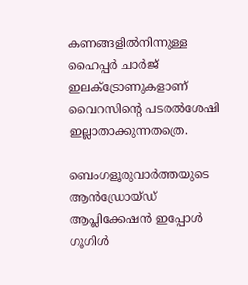കണങ്ങളിൽനിന്നുള്ള ഹൈപ്പർ ചാർജ് ഇലക്‌ട്രോണുകളാണ് വൈറസിന്റെ പടരൽശേഷി ഇല്ലാതാക്കുന്നതത്രെ.

ബെംഗളൂരുവാർത്തയുടെ ആൻഡ്രോയ്ഡ് ആപ്ലിക്കേഷൻ ഇപ്പോൾ ഗൂഗിൾ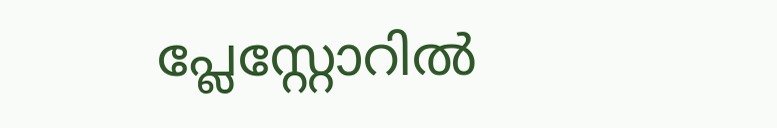പ്ലേസ്റ്റോറിൽ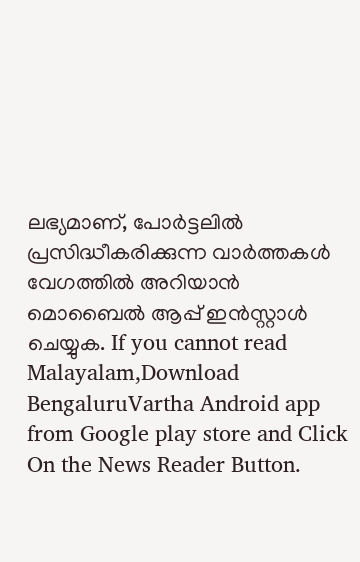ലഭ്യമാണ്, പോർട്ടലിൽ പ്രസിദ്ധീകരിക്കുന്ന വാർത്തകൾ വേഗത്തിൽ അറിയാൻ മൊബൈൽ ആപ്പ് ഇൻസ്റ്റാൾ ചെയ്യുക. If you cannot read Malayalam,Download BengaluruVartha Android app from Google play store and Click On the News Reader Button.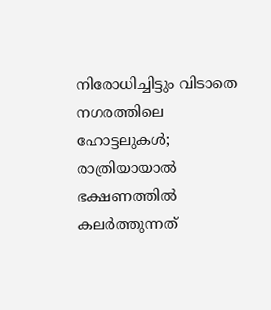നിരോധിച്ചിട്ടും വിടാതെ നഗരത്തിലെ ഹോട്ടലുകൾ; രാത്രിയായാൽ ഭക്ഷണത്തിൽ കലർത്തുന്നത്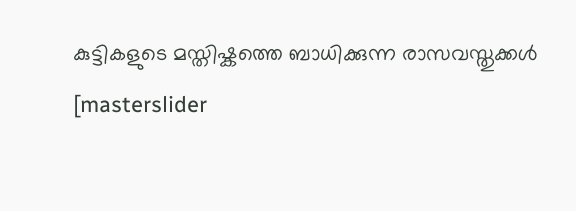കുട്ടികളുടെ മസ്തിഷ്കത്തെ ബാധിക്കുന്ന രാസവസ്തുക്കൾ
[masterslider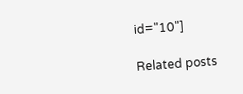id="10"]

Related posts